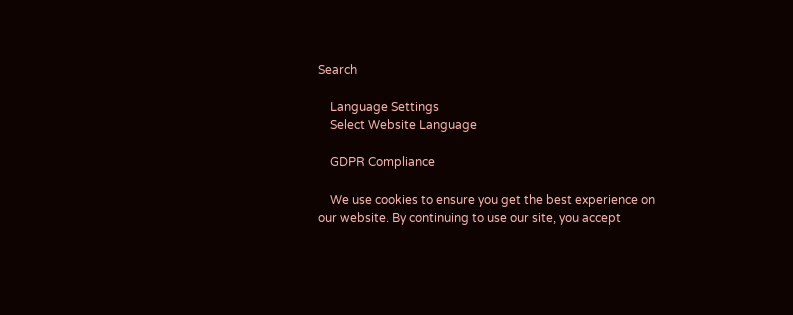Search

    Language Settings
    Select Website Language

    GDPR Compliance

    We use cookies to ensure you get the best experience on our website. By continuing to use our site, you accept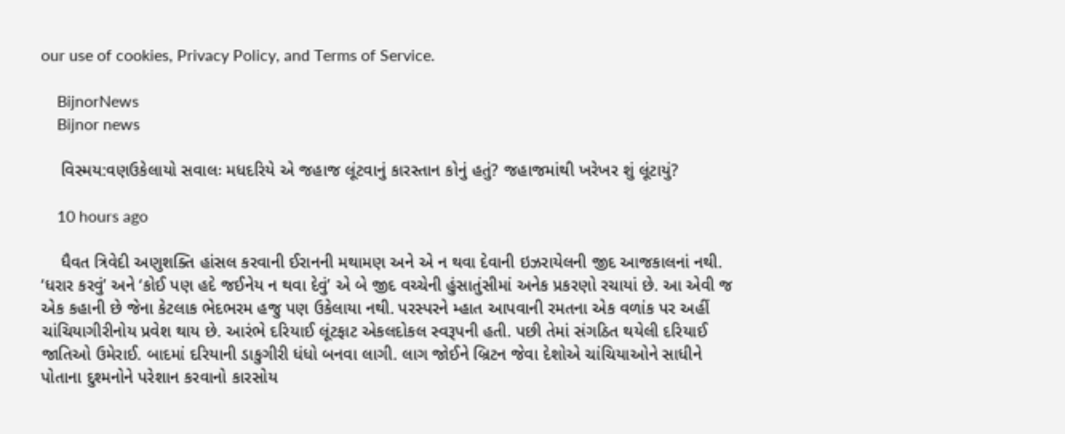our use of cookies, Privacy Policy, and Terms of Service.

    BijnorNews
    Bijnor news

    વિસ્મય:વણઉકેલાયો સવાલઃ મધદરિયે એ જહાજ લૂંટવાનું કારસ્તાન કોનું હતું? જહાજમાંથી ખરેખર શું લૂંટાયું?

    10 hours ago

    ધૈવત ત્રિવેદી અણુશક્તિ હાંસલ કરવાની ઈરાનની મથામણ અને એ ન થવા દેવાની ઇઝરાયેલની જીદ આજકાલનાં નથી. ‘ધરાર કરવું’ અને ‘કોઈ પણ હદે જઈનેય ન થવા દેવું’ એ બે જીદ વચ્ચેની હુંસાતુંસીમાં અનેક પ્રકરણો રચાયાં છે. આ એવી જ એક કહાની છે જેના કેટલાક ભેદભરમ હજુ પણ ઉકેલાયા નથી. પરસ્પરને મ્હાત આપવાની રમતના એક વળાંક પર અહીં ચાંચિયાગીરીનોય પ્રવેશ થાય છે. આરંભે દરિયાઈ લૂંટફાટ એકલદોકલ સ્વરૂપની હતી. પછી તેમાં સંગઠિત થયેલી દરિયાઈ જાતિઓ ઉમેરાઈ. બાદમાં દરિયાની ડાકુગીરી ધંધો બનવા લાગી. લાગ જોઈને બ્રિટન જેવા દેશોએ ચાંચિયાઓને સાધીને પોતાના દુશ્મનોને પરેશાન કરવાનો કારસોય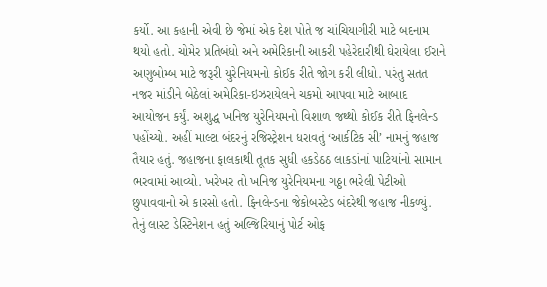કર્યો. આ કહાની એવી છે જેમાં એક દેશ પોતે જ ચાંચિયાગીરી માટે બદનામ થયો હતો. ચોમેર પ્રતિબંધો અને અમેરિકાની આકરી પહેરેદારીથી ઘેરાયેલા ઈરાને અણુબોમ્બ માટે જરૂરી યુરેનિયમનો કોઈક રીતે જોગ કરી લીધો. પરંતુ સતત નજર માંડીને બેઠેલાં અમેરિકા-ઇઝરાયેલને ચકમો આપવા માટે આબાદ આયોજન કર્યું. અશુદ્ધ ખનિજ યુરેનિયમનો વિશાળ જથ્થો કોઈક રીતે ફિનલેન્ડ પહોંચ્યો. અહીં માલ્ટા બંદરનું રજિસ્ટ્રેશન ધરાવતું ‘આર્કટિક સી’ નામનું જહાજ તૈયાર હતું. જહાજના ફાલકાથી તૂતક સુધી હકડેઠઠ લાકડાંનાં પાટિયાંનો સામાન ભરવામાં આવ્યો. ખરેખર તો ખનિજ યુરેનિયમના ગઠ્ઠા ભરેલી પેટીઓ છુપાવવાનો એ કારસો હતો. ફિનલેન્ડના જેકોબસ્ટેડ બંદરેથી જહાજ નીકળ્યું. તેનું લાસ્ટ ડેસ્ટિનેશન હતું અલ્જિરિયાનું પોર્ટ ઓફ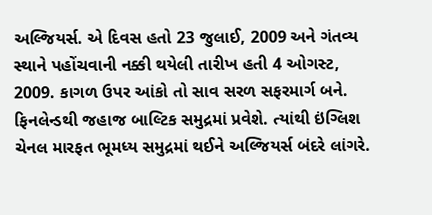અલ્જિયર્સ. એ દિવસ હતો 23 જુલાઈ, 2009 અને ગંતવ્ય સ્થાને પહોંચવાની નક્કી થયેલી તારીખ હતી 4 ઓગસ્ટ, 2009. કાગળ ઉપર આંકો તો સાવ સરળ સફરમાર્ગ બને. ફિનલેન્ડથી જહાજ બાલ્ટિક સમુદ્રમાં પ્રવેશે. ત્યાંથી ઇંગ્લિશ ચેનલ મારફત ભૂમધ્ય સમુદ્રમાં થઈને અલ્જિયર્સ બંદરે લાંગરે.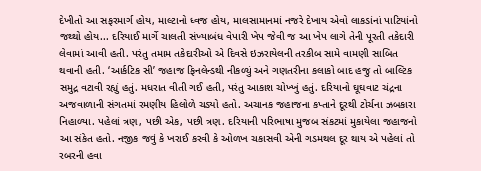દેખીતો આ સફરમાર્ગ હોય, માલ્ટાનો ધ્વજ હોય, માલસામાનમાં નજરે દેખાય એવો લાકડાંનાં પાટિયાંનો જથ્થો હોય... દરિયાઈ માર્ગે ચાલતી સંખ્યાબંધ વેપારી ખેપ જેવી જ આ ખેપ લાગે તેની પૂરતી તકેદારી લેવામાં આવી હતી. પરંતુ તમામ તકેદારીઓ એ દિવસે ઇઝરાયેલની તરકીબ સામે વામણી સાબિત થવાની હતી. ‘આર્કટિક સી’ જહાજ ફિનલેન્ડથી નીકળ્યું અને ગણતરીના કલાકો બાદ હજુ તો બાલ્ટિક સમુદ્ર વટાવી રહ્યું હતું. મધરાત વીતી ગઈ હતી, પરંતુ આકાશ ચોખ્ખું હતું. દરિયાનો ઘૂઘવાટ ચંદ્રના અજવાળાની સંગતમાં રમણીય હિલોળે ચડ્યો હતો. અચાનક જહાજના કપ્તાને દૂરથી ટોર્ચના ઝબકારા નિહાળ્યા. પહેલાં ત્રણ, પછી એક, પછી ત્રણ. દરિયાની પરિભાષા મુજબ સંકટમાં મુકાયેલા જહાજનો આ સંકેત હતો. નજીક જવું કે ખરાઈ કરવી કે ઓળખ ચકાસવી એની ગડમથલ દૂર થાય એ પહેલાં તો રબરની હવા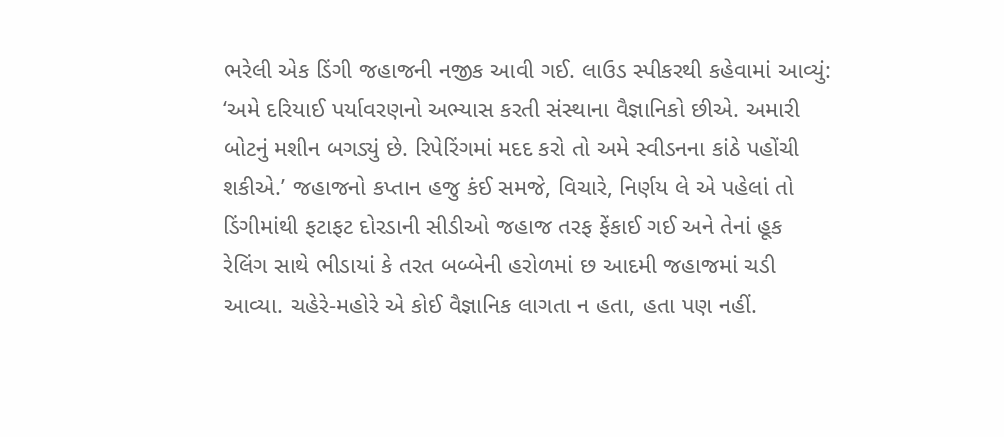ભરેલી એક ડિંગી જહાજની નજીક આવી ગઈ. લાઉડ સ્પીકરથી કહેવામાં આવ્યું: ‘અમે દરિયાઈ પર્યાવરણનો અભ્યાસ કરતી સંસ્થાના વૈજ્ઞાનિકો છીએ. અમારી બોટનું મશીન બગડ્યું છે. રિપેરિંગમાં મદદ કરો તો અમે સ્વીડનના કાંઠે પહોંચી શકીએ.’ જહાજનો કપ્તાન હજુ કંઈ સમજે, વિચારે, નિર્ણય લે એ પહેલાં તો ડિંગીમાંથી ફટાફટ દોરડાની સીડીઓ જહાજ તરફ ફેંકાઈ ગઈ અને તેનાં હૂક રેલિંગ સાથે ભીડાયાં કે તરત બબ્બેની હરોળમાં છ આદમી જહાજમાં ચડી આવ્યા. ચહેરે-મહોરે એ કોઈ વૈજ્ઞાનિક લાગતા ન હતા, હતા પણ નહીં.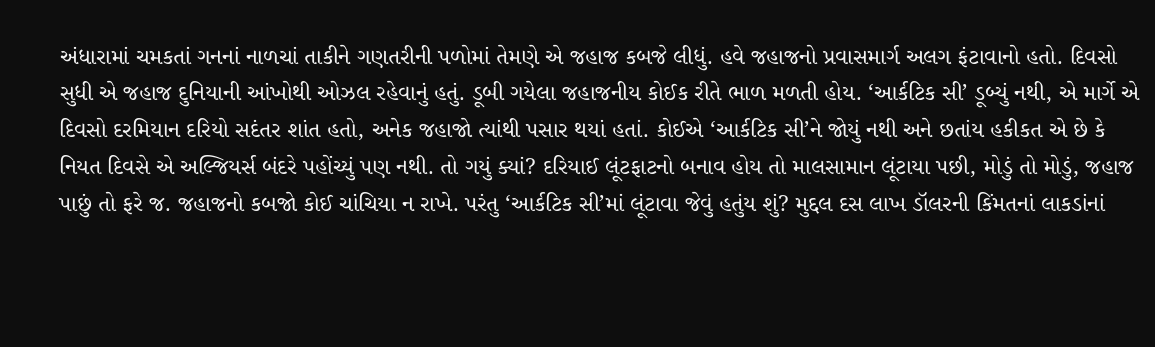અંધારામાં ચમકતાં ગનનાં નાળચાં તાકીને ગણતરીની પળોમાં તેમણે એ જહાજ કબજે લીધું. હવે જહાજનો પ્રવાસમાર્ગ અલગ ફંટાવાનો હતો. દિવસો સુધી એ જહાજ દુનિયાની આંખોથી ઓઝલ રહેવાનું હતું. ડૂબી ગયેલા જહાજનીય કોઈક રીતે ભાળ મળતી હોય. ‘આર્કટિક સી’ ડૂબ્યું નથી, એ માર્ગે એ દિવસો દરમિયાન દરિયો સદંતર શાંત હતો, અનેક જહાજો ત્યાંથી પસાર થયાં હતાં. કોઈએ ‘આર્કટિક સી’ને જોયું નથી અને છતાંય હકીકત એ છે કે નિયત દિવસે એ અલ્જિયર્સ બંદરે પહોંચ્યું પણ નથી. તો ગયું ક્યાં? દરિયાઈ લૂંટફાટનો બનાવ હોય તો માલસામાન લૂંટાયા પછી, મોડું તો મોડું, જહાજ પાછું તો ફરે જ. જહાજનો કબજો કોઈ ચાંચિયા ન રાખે. પરંતુ ‘આર્કટિક સી’માં લૂંટાવા જેવું હતુંય શું? મુદ્દલ દસ લાખ ડૉલરની કિંમતનાં લાકડાંનાં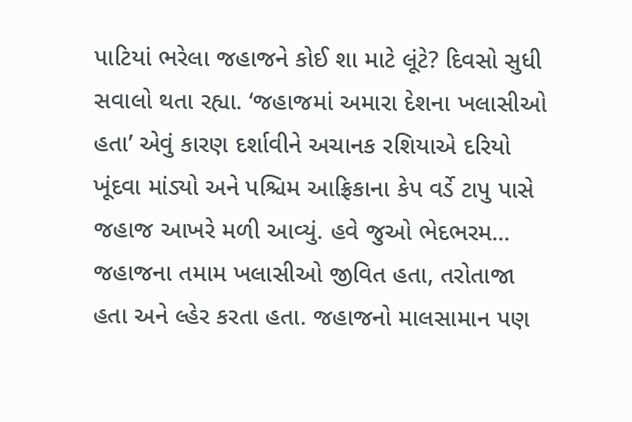પાટિયાં ભરેલા જહાજને કોઈ શા માટે લૂંટે? દિવસો સુધી સવાલો થતા રહ્યા. ‘જહાજમાં અમારા દેશના ખલાસીઓ હતા’ એવું કારણ દર્શાવીને અચાનક રશિયાએ દરિયો ખૂંદવા માંડ્યો અને પશ્ચિમ આફ્રિકાના કેપ વર્ડે ટાપુ પાસે જહાજ આખરે મળી આવ્યું. હવે જુઓ ભેદભરમ... જહાજના તમામ ખલાસીઓ જીવિત હતા, તરોતાજા હતા અને લ્હેર કરતા હતા. જહાજનો માલસામાન પણ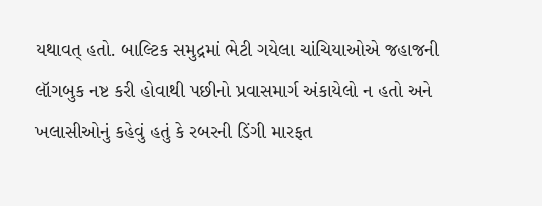યથાવત્ હતો. બાલ્ટિક સમુદ્રમાં ભેટી ગયેલા ચાંચિયાઓએ જહાજની લૉગબુક નષ્ટ કરી હોવાથી પછીનો પ્રવાસમાર્ગ અંકાયેલો ન હતો અને ખલાસીઓનું કહેવું હતું કે રબરની ડિંગી મારફત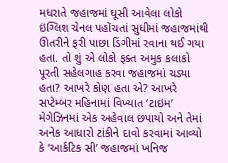મધરાતે જહાજમાં ઘૂસી આવેલા લોકો ઇંગ્લિશ ચેનલ પહોંચતાં સુધીમાં જહાજમાંથી ઊતરીને ફરી પાછા ડિંગીમાં રવાના થઈ ગયા હતા. તો શું એ લોકો ફક્ત અમુક કલાકો પૂરતી સહેલગાહ કરવા જહાજમાં ચડ્યા હતા? આખરે કોણ હતા એ? આખરે સપ્ટેમ્બર મહિનામાં વિખ્યાત ‘ટાઇમ’ મેગેઝિનમાં એક અહેવાલ છપાયો અને તેમાં અનેક આધારો ટાંકીને દાવો કરવામાં આવ્યો કે ‘આર્કટિક સી’ જહાજમાં ખનિજ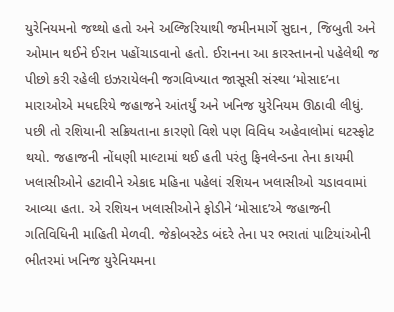યુરેનિયમનો જથ્થો હતો અને અલ્જિરિયાથી જમીનમાર્ગે સુદાન, જિબુતી અને ઓમાન થઈને ઈરાન પહોંચાડવાનો હતો. ઈરાનના આ કારસ્તાનનો પહેલેથી જ પીછો કરી રહેલી ઇઝરાયેલની જગવિખ્યાત જાસૂસી સંસ્થા ‘મોસાદ’ના મારાઓએ મધદરિયે જહાજને આંતર્યું અને ખનિજ યુરેનિયમ ઊઠાવી લીધું. પછી તો રશિયાની સક્રિયતાના કારણો વિશે પણ વિવિધ અહેવાલોમાં ઘટસ્ફોટ થયો. જહાજની નોંધણી માલ્ટામાં થઈ હતી પરંતુ ફિનલેન્ડના તેના કાયમી ખલાસીઓને હટાવીને એકાદ મહિના પહેલાં રશિયન ખલાસીઓ ચડાવવામાં આવ્યા હતા. એ રશિયન ખલાસીઓને ફોડીને ‘મોસાદ’એ જહાજની ગતિવિધિની માહિતી મેળવી. જેકોબસ્ટેડ બંદરે તેના પર ભરાતાં પાટિયાંઓની ભીતરમાં ખનિજ યુરેનિયમના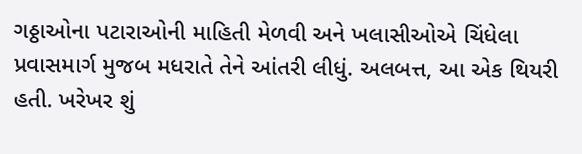ગઠ્ઠાઓના પટારાઓની માહિતી મેળવી અને ખલાસીઓએ ચિંધેલા પ્રવાસમાર્ગ મુજબ મધરાતે તેને આંતરી લીધું. અલબત્ત, આ એક થિયરી હતી. ખરેખર શું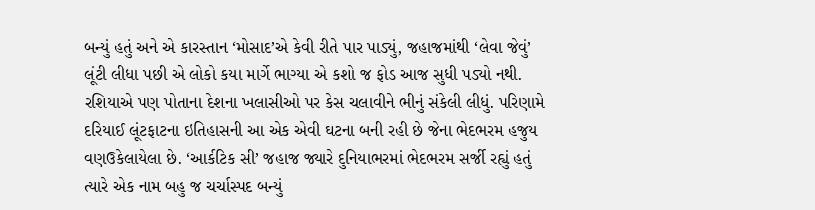બન્યું હતું અને એ કારસ્તાન ‘મોસાદ’એ કેવી રીતે પાર પાડ્યું, જહાજમાંથી ‘લેવા જેવું’ લૂંટી લીધા પછી એ લોકો કયા માર્ગે ભાગ્યા એ કશો જ ફોડ આજ સુધી પડ્યો નથી. રશિયાએ પણ પોતાના દેશના ખલાસીઓ પર કેસ ચલાવીને ભીનું સંકેલી લીધું. પરિણામે દરિયાઈ લૂંટફાટના ઇતિહાસની આ એક એવી ઘટના બની રહી છે જેના ભેદભરમ હજુય વણઉકેલાયેલા છે. ‘આર્કટિક સી’ જહાજ જ્યારે દુનિયાભરમાં ભેદભરમ સર્જી રહ્યું હતું ત્યારે એક નામ બહુ જ ચર્ચાસ્પદ બન્યું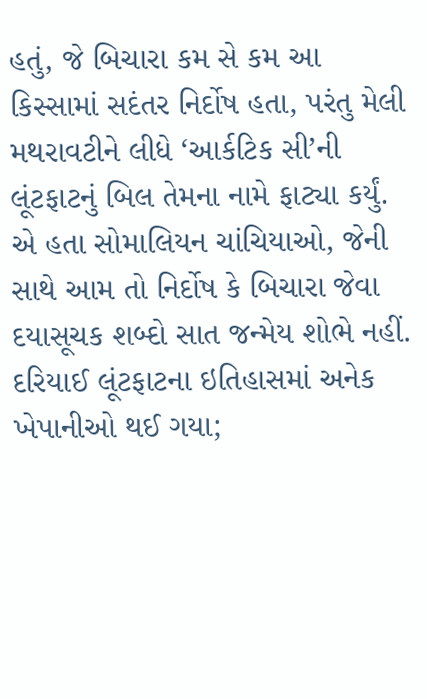હતું, જે બિચારા કમ સે કમ આ કિસ્સામાં સદંતર નિર્દોષ હતા, પરંતુ મેલી મથરાવટીને લીધે ‘આર્કટિક સી’ની લૂંટફાટનું બિલ તેમના નામે ફાટ્યા કર્યું. એ હતા સોમાલિયન ચાંચિયાઓ, જેની સાથે આમ તો નિર્દોષ કે બિચારા જેવા દયાસૂચક શબ્દો સાત જન્મેય શોભે નહીં. દરિયાઈ લૂંટફાટના ઇતિહાસમાં અનેક ખેપાનીઓ થઈ ગયા;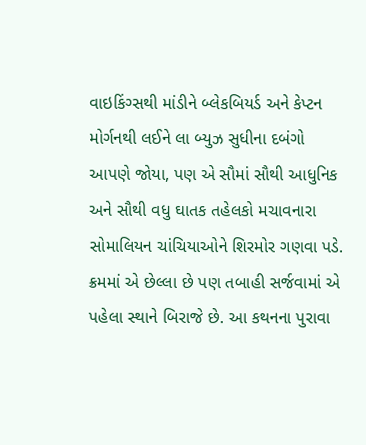વાઇકિંગ્સથી માંડીને બ્લેકબિયર્ડ અને કેપ્ટન મોર્ગનથી લઈને લા બ્યુઝ સુધીના દબંગો આપણે જોયા, પણ એ સૌમાં સૌથી આધુનિક અને સૌથી વધુ ઘાતક તહેલકો મચાવનારા સોમાલિયન ચાંચિયાઓને શિરમોર ગણવા પડે. ક્રમમાં એ છેલ્લા છે પણ તબાહી સર્જવામાં એ પહેલા સ્થાને બિરાજે છે. આ કથનના પુરાવા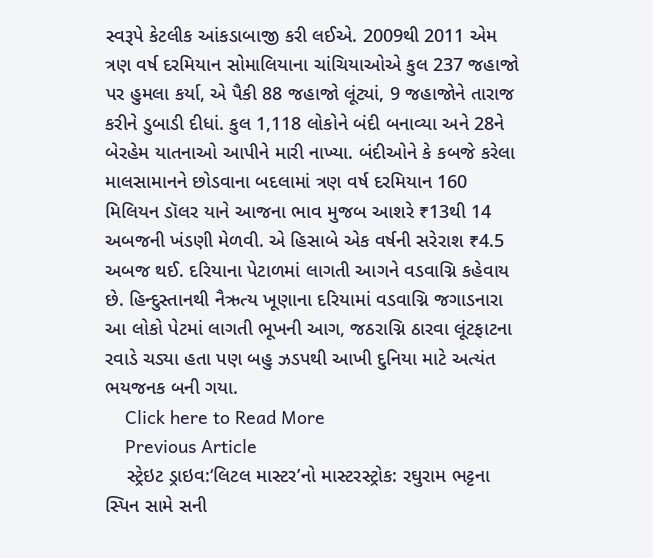સ્વરૂપે કેટલીક આંકડાબાજી કરી લઈએ. 2009થી 2011 એમ ત્રણ વર્ષ દરમિયાન સોમાલિયાના ચાંચિયાઓએ કુલ 237 જહાજો પર હુમલા કર્યા, એ પૈકી 88 જહાજો લૂંટ્યાં, 9 જહાજોને તારાજ કરીને ડુબાડી દીધાં. કુલ 1,118 લોકોને બંદી બનાવ્યા અને 28ને બેરહેમ યાતનાઓ આપીને મારી નાખ્યા. બંદીઓને કે કબજે કરેલા માલસામાનને છોડવાના બદલામાં ત્રણ વર્ષ દરમિયાન 160 મિલિયન ડૉલર યાને આજના ભાવ મુજબ આશરે ₹13થી 14 અબજની ખંડણી મેળવી. એ હિસાબે એક વર્ષની સરેરાશ ₹4.5 અબજ થઈ. દરિયાના પેટાળમાં લાગતી આગને વડવાગ્નિ કહેવાય છે. હિન્દુસ્તાનથી નૈઋત્ય ખૂણાના દરિયામાં વડવાગ્નિ જગાડનારા આ લોકો પેટમાં લાગતી ભૂખની આગ, જઠરાગ્નિ ઠારવા લૂંટફાટના રવાડે ચડ્યા હતા પણ બહુ ઝડપથી આખી દુનિયા માટે અત્યંત ભયજનક બની ગયા.
    Click here to Read More
    Previous Article
    સ્ટ્રેઇટ ડ્રાઇવ:‘લિટલ માસ્ટર’નો માસ્ટરસ્ટ્રોક: રઘુરામ ભટ્ટના સ્પિન સામે સની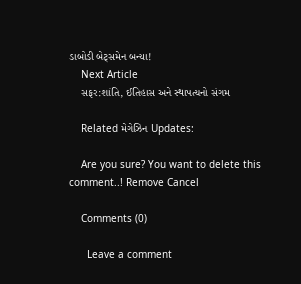ડાબોડી બેટ્સમેન બન્યા!
    Next Article
    સફર:શાંતિ, ઈતિહાસ અને સ્થાપત્યનો સંગમ

    Related મેગેઝિન Updates:

    Are you sure? You want to delete this comment..! Remove Cancel

    Comments (0)

      Leave a comment